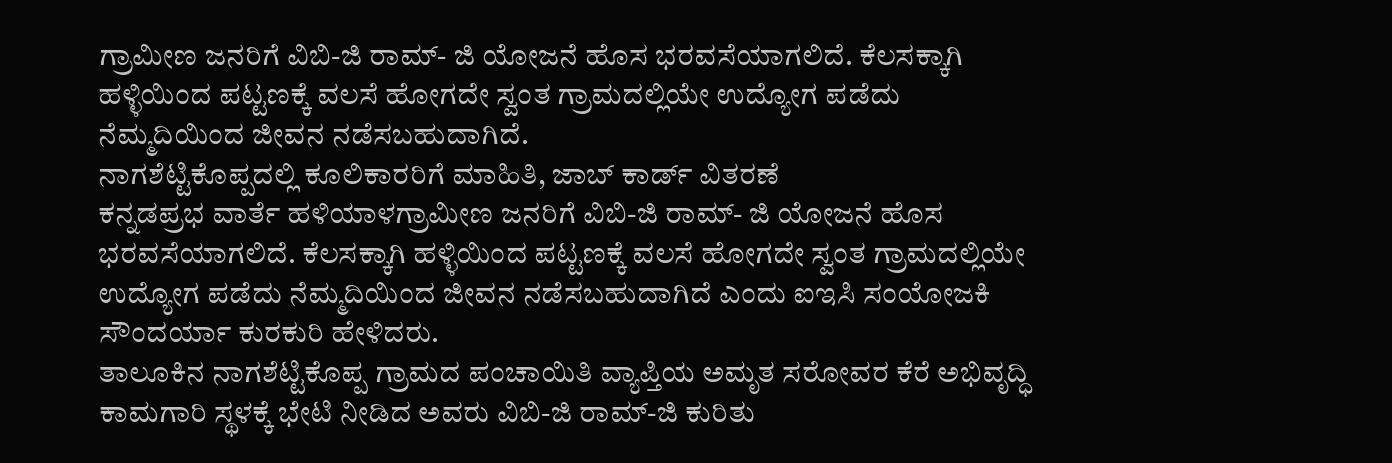ಗ್ರಾಮೀಣ ಜನರಿಗೆ ವಿಬಿ-ಜಿ ರಾಮ್- ಜಿ ಯೋಜನೆ ಹೊಸ ಭರವಸೆಯಾಗಲಿದೆ. ಕೆಲಸಕ್ಕಾಗಿ ಹಳ್ಳಿಯಿಂದ ಪಟ್ಟಣಕ್ಕೆ ವಲಸೆ ಹೋಗದೇ ಸ್ವಂತ ಗ್ರಾಮದಲ್ಲಿಯೇ ಉದ್ಯೋಗ ಪಡೆದು ನೆಮ್ಮದಿಯಿಂದ ಜೀವನ ನಡೆಸಬಹುದಾಗಿದೆ.
ನಾಗಶೆಟ್ಟಿಕೊಪ್ಪದಲ್ಲಿ ಕೂಲಿಕಾರರಿಗೆ ಮಾಹಿತಿ, ಜಾಬ್ ಕಾರ್ಡ್ ವಿತರಣೆ
ಕನ್ನಡಪ್ರಭ ವಾರ್ತೆ ಹಳಿಯಾಳಗ್ರಾಮೀಣ ಜನರಿಗೆ ವಿಬಿ-ಜಿ ರಾಮ್- ಜಿ ಯೋಜನೆ ಹೊಸ ಭರವಸೆಯಾಗಲಿದೆ. ಕೆಲಸಕ್ಕಾಗಿ ಹಳ್ಳಿಯಿಂದ ಪಟ್ಟಣಕ್ಕೆ ವಲಸೆ ಹೋಗದೇ ಸ್ವಂತ ಗ್ರಾಮದಲ್ಲಿಯೇ ಉದ್ಯೋಗ ಪಡೆದು ನೆಮ್ಮದಿಯಿಂದ ಜೀವನ ನಡೆಸಬಹುದಾಗಿದೆ ಎಂದು ಐಇಸಿ ಸಂಯೋಜಕಿ ಸೌಂದರ್ಯಾ ಕುರಕುರಿ ಹೇಳಿದರು.
ತಾಲೂಕಿನ ನಾಗಶೆಟ್ಟಿಕೊಪ್ಪ ಗ್ರಾಮದ ಪಂಚಾಯಿತಿ ವ್ಯಾಪ್ತಿಯ ಅಮೃತ ಸರೋವರ ಕೆರೆ ಅಭಿವೃದ್ಧಿ ಕಾಮಗಾರಿ ಸ್ಥಳಕ್ಕೆ ಭೇಟಿ ನೀಡಿದ ಅವರು ವಿಬಿ-ಜಿ ರಾಮ್-ಜಿ ಕುರಿತು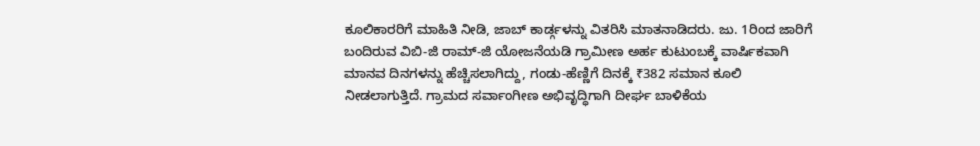ಕೂಲಿಕಾರರಿಗೆ ಮಾಹಿತಿ ನೀಡಿ, ಜಾಬ್ ಕಾರ್ಡ್ಗಳನ್ನು ವಿತರಿಸಿ ಮಾತನಾಡಿದರು. ಜು. 1ರಿಂದ ಜಾರಿಗೆ ಬಂದಿರುವ ವಿಬಿ-ಜಿ ರಾಮ್-ಜಿ ಯೋಜನೆಯಡಿ ಗ್ರಾಮೀಣ ಅರ್ಹ ಕುಟುಂಬಕ್ಕೆ ವಾರ್ಷಿಕವಾಗಿ ಮಾನವ ದಿನಗಳನ್ನು ಹೆಚ್ಚಿಸಲಾಗಿದ್ದು, ಗಂಡು-ಹೆಣ್ಣಿಗೆ ದಿನಕ್ಕೆ ₹382 ಸಮಾನ ಕೂಲಿ ನೀಡಲಾಗುತ್ತಿದೆ. ಗ್ರಾಮದ ಸರ್ವಾಂಗೀಣ ಅಭಿವೃದ್ಧಿಗಾಗಿ ದೀರ್ಘ ಬಾಳಿಕೆಯ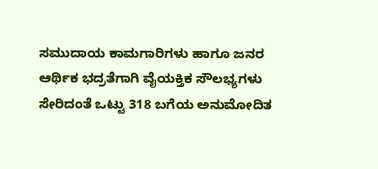ಸಮುದಾಯ ಕಾಮಗಾರಿಗಳು ಹಾಗೂ ಜನರ ಆರ್ಥಿಕ ಭದ್ರತೆಗಾಗಿ ವೈಯಕ್ತಿಕ ಸೌಲಭ್ಯಗಳು ಸೇರಿದಂತೆ ಒಟ್ಟು 318 ಬಗೆಯ ಅನುಮೋದಿತ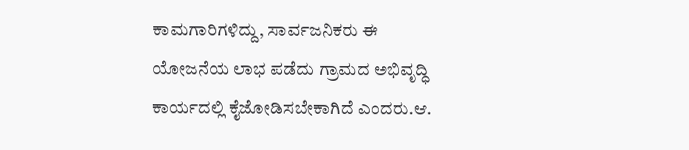ಕಾಮಗಾರಿಗಳಿದ್ದು, ಸಾರ್ವಜನಿಕರು ಈ ಯೋಜನೆಯ ಲಾಭ ಪಡೆದು ಗ್ರಾಮದ ಅಭಿವೃದ್ಧಿ ಕಾರ್ಯದಲ್ಲಿ ಕೈಜೋಡಿಸಬೇಕಾಗಿದೆ ಎಂದರು.ಆ.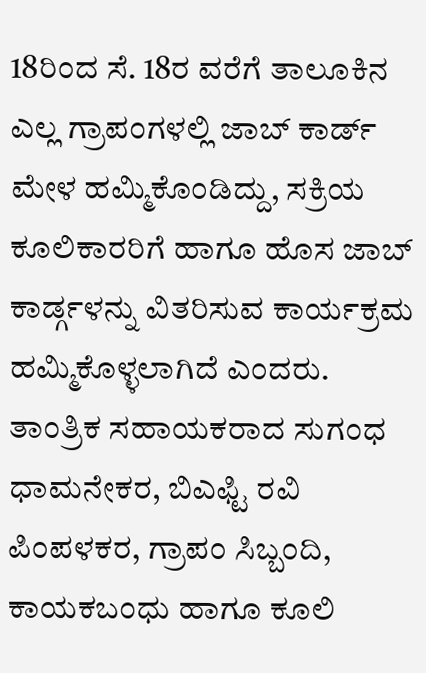18ರಿಂದ ಸೆ. 18ರ ವರೆಗೆ ತಾಲೂಕಿನ ಎಲ್ಲ ಗ್ರಾಪಂಗಳಲ್ಲಿ ಜಾಬ್ ಕಾರ್ಡ್ ಮೇಳ ಹಮ್ಮಿಕೊಂಡಿದ್ದು, ಸಕ್ರಿಯ ಕೂಲಿಕಾರರಿಗೆ ಹಾಗೂ ಹೊಸ ಜಾಬ್ ಕಾರ್ಡ್ಗಳನ್ನು ವಿತರಿಸುವ ಕಾರ್ಯಕ್ರಮ ಹಮ್ಮಿಕೊಳ್ಳಲಾಗಿದೆ ಎಂದರು.
ತಾಂತ್ರಿಕ ಸಹಾಯಕರಾದ ಸುಗಂಧ ಧಾಮನೇಕರ, ಬಿಎಫ್ಟಿ ರವಿ ಪಿಂಪಳಕರ, ಗ್ರಾಪಂ ಸಿಬ್ಬಂದಿ, ಕಾಯಕಬಂಧು ಹಾಗೂ ಕೂಲಿ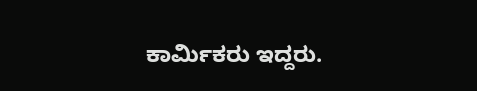ಕಾರ್ಮಿಕರು ಇದ್ದರು.